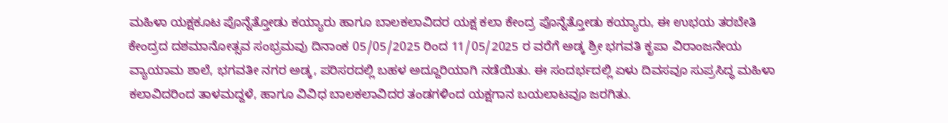ಮಹಿಳಾ ಯಕ್ಷಕೂಟ ಪೊನ್ನೆತ್ತೋಡು ಕಯ್ಯಾರು ಹಾಗೂ ಬಾಲಕಲಾವಿದರ ಯಕ್ಷ ಕಲಾ ಕೇಂದ್ರ ಪೊನ್ನೆತ್ತೋಡು ಕಯ್ಯಾರು, ಈ ಉಭಯ ತರಬೇತಿ ಕೇಂದ್ರದ ದಶಮಾನೋತ್ಸವ ಸಂಭ್ರಮವು ದಿನಾಂಕ 05/05/2025 ರಿಂದ 11/05/2025 ರ ವರೆಗೆ ಅಡ್ಕ ಶ್ರೀ ಭಗವತಿ ಕೃಪಾ ವಿರಾಂಜನೇಯ ವ್ಯಾಯಾಮ ಶಾಲೆ, ಭಗವತೀ ನಗರ ಅಡ್ಕ, ಪರಿಸರದಲ್ಲಿ ಬಹಳ ಅದ್ದೂರಿಯಾಗಿ ನಡೆಯಿತು. ಈ ಸಂದರ್ಭದಲ್ಲಿ ಏಳು ದಿವಸವೂ ಸುಪ್ರಸಿದ್ಧ ಮಹಿಳಾ ಕಲಾವಿದರಿಂದ ತಾಳಮದ್ದಳೆ, ಹಾಗೂ ವಿವಿಧ ಬಾಲಕಲಾವಿದರ ತಂಡಗಳಿಂದ ಯಕ್ಷಗಾನ ಬಯಲಾಟವೂ ಜರಗಿತು.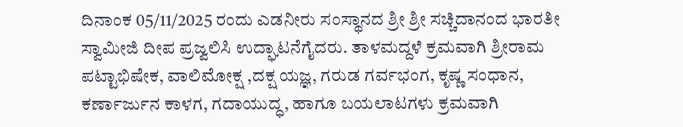ದಿನಾಂಕ 05/11/2025 ರಂದು ಎಡನೀರು ಸಂಸ್ಥಾನದ ಶ್ರೀ ಶ್ರೀ ಸಚ್ಚಿದಾನಂದ ಭಾರತೀ ಸ್ವಾಮೀಜಿ ದೀಪ ಪ್ರಜ್ವಲಿಸಿ ಉದ್ಘಾಟನೆಗೈದರು. ತಾಳಮದ್ದಳೆ ಕ್ರಮವಾಗಿ ಶ್ರೀರಾಮ ಪಟ್ಟಾಭಿಷೇಕ, ವಾಲಿಮೋಕ್ಷ ,ದಕ್ಷ ಯಜ್ಞ, ಗರುಡ ಗರ್ವಭಂಗ, ಕೃಷ್ಣ ಸಂಧಾನ, ಕರ್ಣಾರ್ಜುನ ಕಾಳಗ, ಗದಾಯುದ್ಧ, ಹಾಗೂ ಬಯಲಾಟಗಳು ಕ್ರಮವಾಗಿ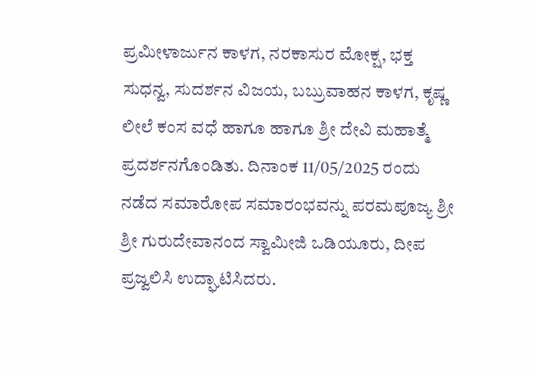ಪ್ರಮೀಳಾರ್ಜುನ ಕಾಳಗ, ನರಕಾಸುರ ಮೋಕ್ಷ, ಭಕ್ತ ಸುಧನ್ವ, ಸುದರ್ಶನ ವಿಜಯ, ಬಬ್ರುವಾಹನ ಕಾಳಗ, ಕೃಷ್ಣ ಲೀಲೆ ಕಂಸ ವಧೆ ಹಾಗೂ ಹಾಗೂ ಶ್ರೀ ದೇವಿ ಮಹಾತ್ಮೆ ಪ್ರದರ್ಶನಗೊಂಡಿತು. ದಿನಾಂಕ 11/05/2025 ರಂದು ನಡೆದ ಸಮಾರೋಪ ಸಮಾರಂಭವನ್ನು ಪರಮಪೂಜ್ಯ ಶ್ರೀ ಶ್ರೀ ಗುರುದೇವಾನಂದ ಸ್ವಾಮೀಜಿ ಒಡಿಯೂರು, ದೀಪ ಪ್ರಜ್ವಲಿಸಿ ಉದ್ಘಾಟಿಸಿದರು.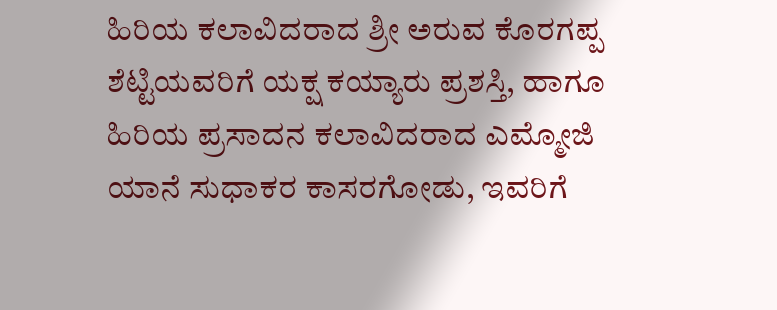ಹಿರಿಯ ಕಲಾವಿದರಾದ ಶ್ರೀ ಅರುವ ಕೊರಗಪ್ಪ ಶೆಟ್ಟಿಯವರಿಗೆ ಯಕ್ಷ ಕಯ್ಯಾರು ಪ್ರಶಸ್ತಿ, ಹಾಗೂ ಹಿರಿಯ ಪ್ರಸಾದನ ಕಲಾವಿದರಾದ ಎಮ್ಮೋಜಿ ಯಾನೆ ಸುಧಾಕರ ಕಾಸರಗೋಡು, ಇವರಿಗೆ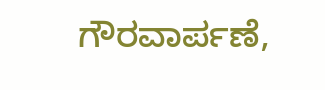ಗೌರವಾರ್ಪಣೆ,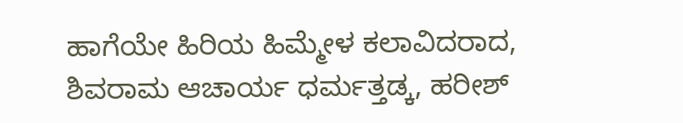ಹಾಗೆಯೇ ಹಿರಿಯ ಹಿಮ್ಮೇಳ ಕಲಾವಿದರಾದ, ಶಿವರಾಮ ಆಚಾರ್ಯ ಧರ್ಮತ್ತಡ್ಕ, ಹರೀಶ್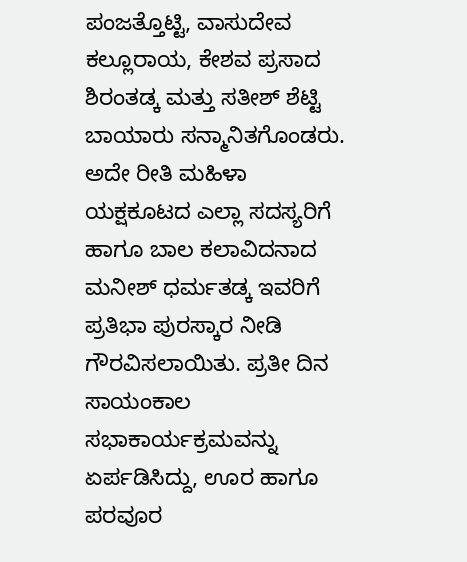ಪಂಜತ್ತೊಟ್ಟಿ, ವಾಸುದೇವ ಕಲ್ಲೂರಾಯ, ಕೇಶವ ಪ್ರಸಾದ ಶಿರಂತಡ್ಕ ಮತ್ತು ಸತೀಶ್ ಶೆಟ್ಟಿ ಬಾಯಾರು ಸನ್ಮಾನಿತಗೊಂಡರು. ಅದೇ ರೀತಿ ಮಹಿಳಾ ಯಕ್ಷಕೂಟದ ಎಲ್ಲಾ ಸದಸ್ಯರಿಗೆ ಹಾಗೂ ಬಾಲ ಕಲಾವಿದನಾದ ಮನೀಶ್ ಧರ್ಮತಡ್ಕ ಇವರಿಗೆ ಪ್ರತಿಭಾ ಪುರಸ್ಕಾರ ನೀಡಿ ಗೌರವಿಸಲಾಯಿತು. ಪ್ರತೀ ದಿನ ಸಾಯಂಕಾಲ ಸಭಾಕಾರ್ಯಕ್ರಮವನ್ನು ಏರ್ಪಡಿಸಿದ್ದು, ಊರ ಹಾಗೂ ಪರವೂರ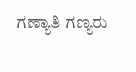ಗಣ್ಯಾತಿ ಗಣ್ಯರು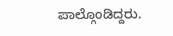ಪಾಲ್ಗೊಂಡಿದ್ದರು.